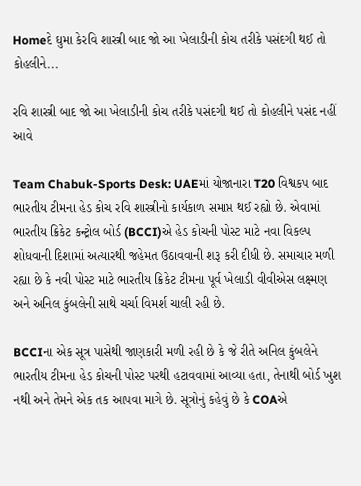Homeદે ઘુમા કેરવિ શાસ્ત્રી બાદ જો આ ખેલાડીની કોચ તરીકે પસંદગી થઈ તો કોહલીને...

રવિ શાસ્ત્રી બાદ જો આ ખેલાડીની કોચ તરીકે પસંદગી થઈ તો કોહલીને પસંદ નહીં આવે

Team Chabuk-Sports Desk: UAEમાં યોજાનારા T20 વિશ્વકપ બાદ ભારતીય ટીમના હેડ કોચ રવિ શાસ્ત્રીનો કાર્યકાળ સમાપ્ત થઈ રહ્યો છે. એવામાં ભારતીય ક્રિકેટ કન્ટ્રોલ બોર્ડ (BCCI)એ હેડ કોચની પોસ્ટ માટે નવા વિકલ્પ શોધવાની દિશામાં અત્યારથી જહેમત ઉઠાવવાની શરૂ કરી દીધી છે. સમાચાર મળી રહ્યા છે કે નવી પોસ્ટ માટે ભારતીય ક્રિકેટ ટીમના પૂર્વ ખેલાડી વીવીએસ લક્ષ્મણ અને અનિલ કુંબલેની સાથે ચર્ચા વિમર્શ ચાલી રહી છે.

BCCIના એક સૂત્ર પાસેથી જાણકારી મળી રહી છે કે જે રીતે અનિલ કુંબલેને ભારતીય ટીમના હેડ કોચની પોસ્ટ પરથી હટાવવામાં આવ્યા હતા, તેનાથી બોર્ડ ખુશ નથી અને તેમને એક તક આપવા માગે છે. સૂત્રોનું કહેવું છે કે COAએ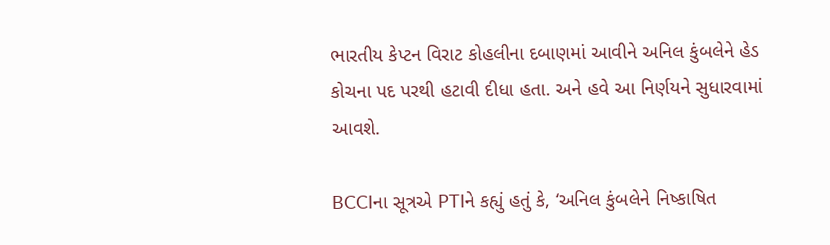ભારતીય કેપ્ટન વિરાટ કોહલીના દબાણમાં આવીને અનિલ કુંબલેને હેડ કોચના પદ પરથી હટાવી દીધા હતા. અને હવે આ નિર્ણયને સુધારવામાં આવશે.

BCCIના સૂત્રએ PTIને કહ્યું હતું કે, ‘અનિલ કુંબલેને નિષ્કાષિત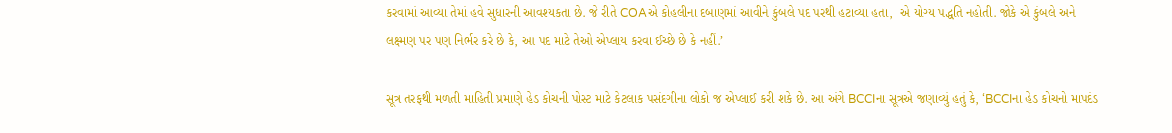કરવામાં આવ્યા તેમાં હવે સુધારની આવશ્યકતા છે. જે રીતે COAએ કોહલીના દબાણમાં આવીને કુંબલે પદ પરથી હટાવ્યા હતા,  એ યોગ્ય પદ્ધતિ નહોતી. જોકે એ કુંબલે અને લક્ષ્મણ પર પણ નિર્ભર કરે છે કે, આ પદ માટે તેઓ એપ્લાય કરવા ઈચ્છે છે કે નહીં.’

સૂત્ર તરફથી મળતી માહિતી પ્રમાણે હેડ કોચની પોસ્ટ માટે કેટલાક પસંદગીના લોકો જ એપ્લાઈ કરી શકે છે. આ અંગે BCCIના સૂત્રએ જણાવ્યું હતું કે, ‘BCCIના હેડ કોચનો માપદંડ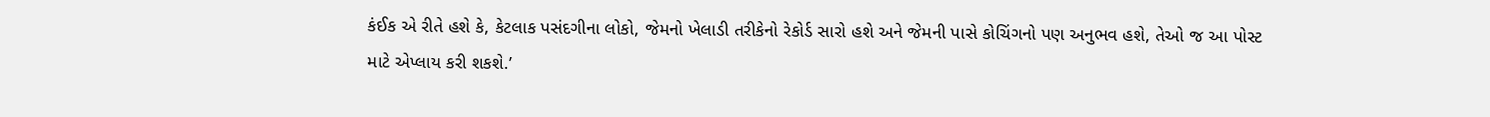કંઈક એ રીતે હશે કે, કેટલાક પસંદગીના લોકો, જેમનો ખેલાડી તરીકેનો રેકોર્ડ સારો હશે અને જેમની પાસે કોચિંગનો પણ અનુભવ હશે, તેઓ જ આ પોસ્ટ માટે એપ્લાય કરી શકશે.’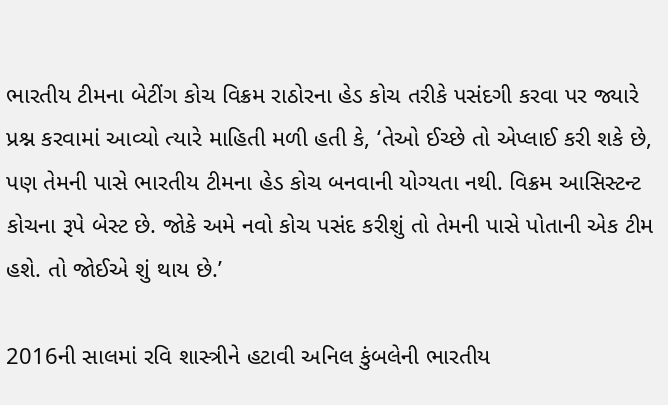ભારતીય ટીમના બેટીંગ કોચ વિક્રમ રાઠોરના હેડ કોચ તરીકે પસંદગી કરવા પર જ્યારે પ્રશ્ન કરવામાં આવ્યો ત્યારે માહિતી મળી હતી કે, ‘તેઓ ઈચ્છે તો એપ્લાઈ કરી શકે છે, પણ તેમની પાસે ભારતીય ટીમના હેડ કોચ બનવાની યોગ્યતા નથી. વિક્રમ આસિસ્ટન્ટ કોચના રૂપે બેસ્ટ છે. જોકે અમે નવો કોચ પસંદ કરીશું તો તેમની પાસે પોતાની એક ટીમ હશે. તો જોઈએ શું થાય છે.’

2016ની સાલમાં રવિ શાસ્ત્રીને હટાવી અનિલ કુંબલેની ભારતીય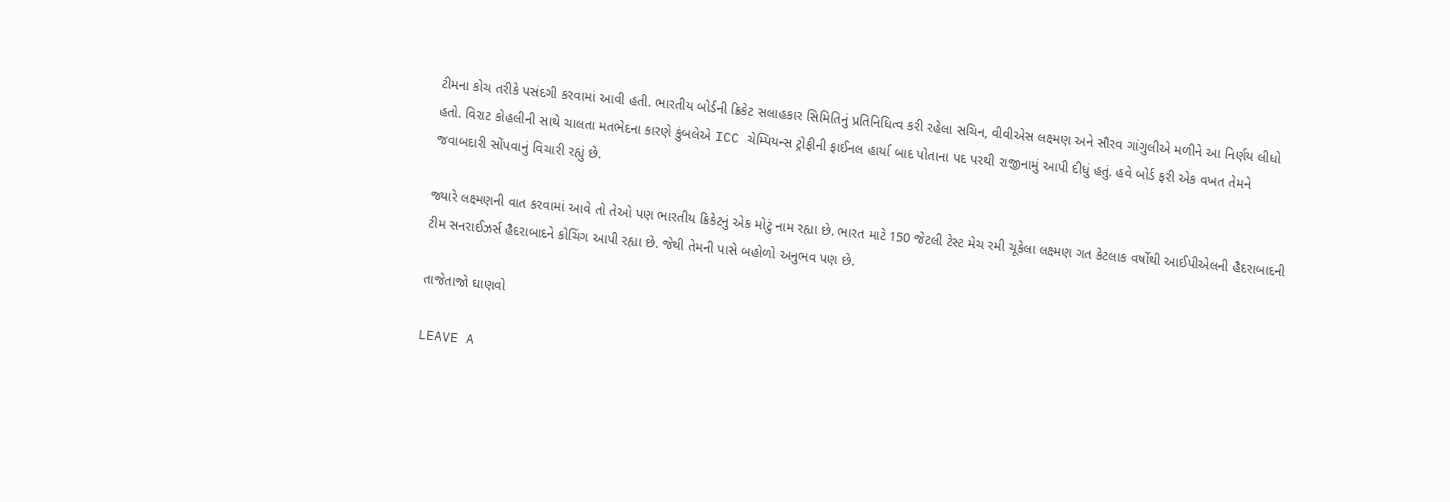ટીમના કોચ તરીકે પસંદગી કરવામાં આવી હતી. ભારતીય બોર્ડની ક્રિકેટ સલાહકાર સિમિતિનું પ્રતિનિધિત્વ કરી રહેલા સચિન, વીવીએસ લક્ષ્મણ અને સૌરવ ગાંગુલીએ મળીને આ નિર્ણય લીધો હતો. વિરાટ કોહલીની સાથે ચાલતા મતભેદના કારણે કુંબલેએ ICC ચેમ્પિયન્સ ટ્રોફીની ફાઈનલ હાર્યા બાદ પોતાના પદ પરથી રાજીનામું આપી દીધું હતું. હવે બોર્ડ ફરી એક વખત તેમને જવાબદારી સોંપવાનું વિચારી રહ્યું છે.

જ્યારે લક્ષ્મણની વાત કરવામાં આવે તો તેઓ પણ ભારતીય ક્રિકેટનું એક મોટું નામ રહ્યા છે. ભારત માટે 150 જેટલી ટેસ્ટ મેચ રમી ચૂકેલા લક્ષ્મણ ગત કેટલાક વર્ષોથી આઈપીએલની હૈદરાબાદની ટીમ સનરાઈઝર્સ હૈદરાબાદને કોચિંગ આપી રહ્યા છે. જેથી તેમની પાસે બહોળો અનુભવ પણ છે.

તાજેતાજો ઘાણવો

LEAVE A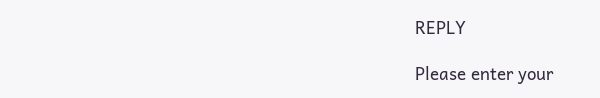REPLY

Please enter your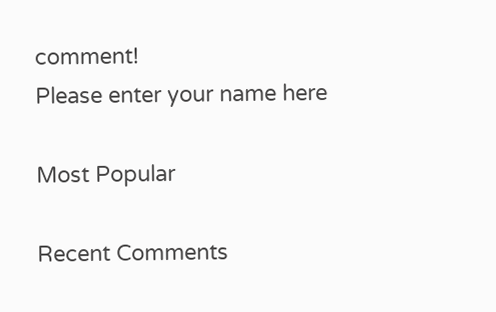comment!
Please enter your name here

Most Popular

Recent Comments